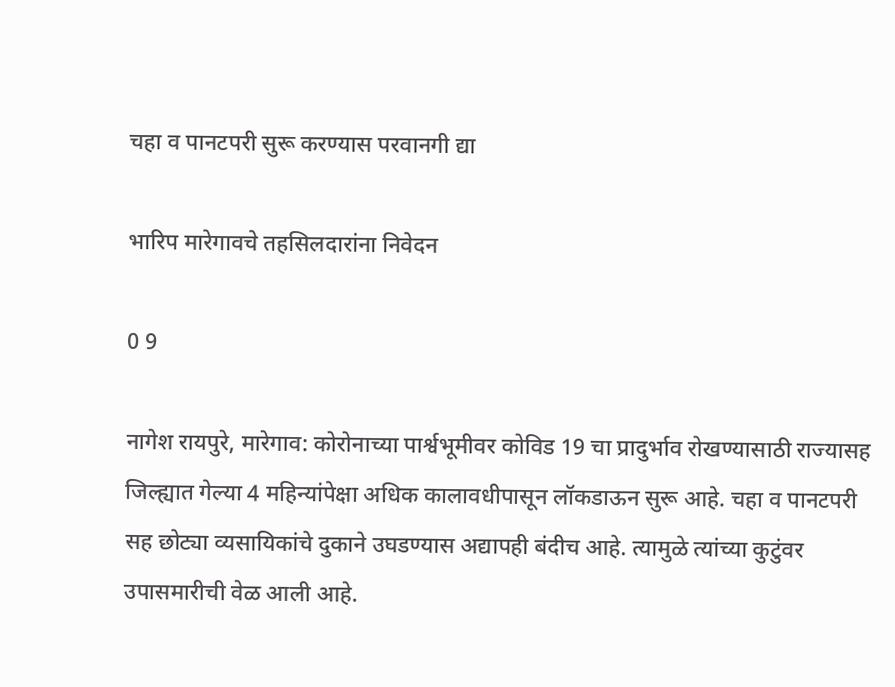चहा व पानटपरी सुरू करण्यास परवानगी द्या

भारिप मारेगावचे तहसिलदारांना निवेदन

0 9

नागेश रायपुरे, मारेगाव: कोरोनाच्या पार्श्वभूमीवर कोविड 19 चा प्रादुर्भाव रोखण्यासाठी राज्यासह जिल्ह्यात गेल्या 4 महिन्यांपेक्षा अधिक कालावधीपासून लॉकडाऊन सुरू आहे. चहा व पानटपरी सह छोट्या व्यसायिकांचे दुकाने उघडण्यास अद्यापही बंदीच आहे. त्यामुळे त्यांच्या कुटुंवर उपासमारीची वेळ आली आहे.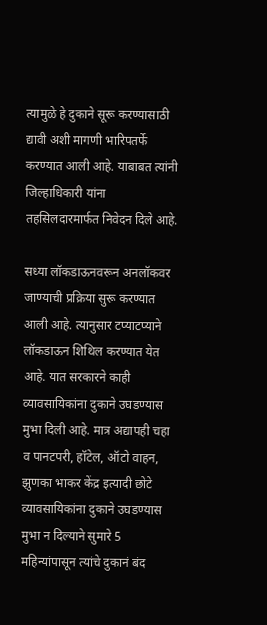त्यामुळे हे दुकाने सूरू करण्यासाठी द्यावी अशी मागणी भारिपतर्फे करण्यात आली आहे. याबाबत त्यांनी जिल्हाधिकारी यांना तहसिलदारमार्फत निवेदन दिले आहे.

सध्या लॉकडाऊनवरून अनलॉकवर जाण्याची प्रक्रिया सुरू करण्यात आली आहे. त्यानुसार टप्याटप्याने लॉकडाऊन शिथिल करण्यात येत आहे. यात सरकारने काही व्यावसायिकांना दुकाने उघडण्यास मुभा दिली आहे. मात्र अद्यापही चहा व पानटपरी, हॉटेल, ऑटो वाहन, झुणका भाकर केंद्र इत्यादी छोटे व्यावसायिकांना दुकाने उघडण्यास मुभा न दिल्याने सुमारे 5 महिन्यांपासून त्यांचे दुकानं बंद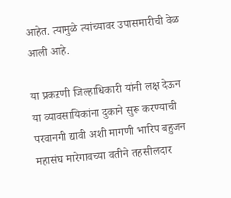आहेत. त्यामुळे त्यांच्यावर उपासमारीची वेळ आली आहे.

या प्रकऱणी जिल्हाधिकारी यांनी लक्ष देऊन या व्यावसायिकांना दुकाने सुरू करण्याची परवानगी द्यावी अशी मागणी भारिप बहुजन महासंघ मारेगावच्या वतीने तहसीलदार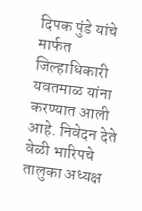दिपक पुंडे यांचे मार्फत जिल्हाधिकारी यवतमाळ यांना करण्यात आली आहे. निवेदन देते वेळी भारिपचे तालुका अध्यक्ष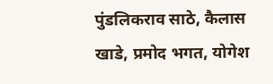पुंडलिकराव साठे, कैलास खाडे, प्रमोद भगत, योगेश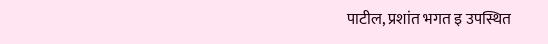पाटील, प्रशांत भगत इ उपस्थित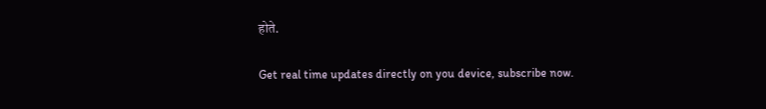होते.

Get real time updates directly on you device, subscribe now.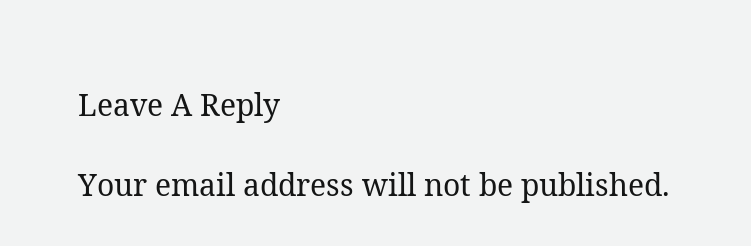Leave A Reply

Your email address will not be published.